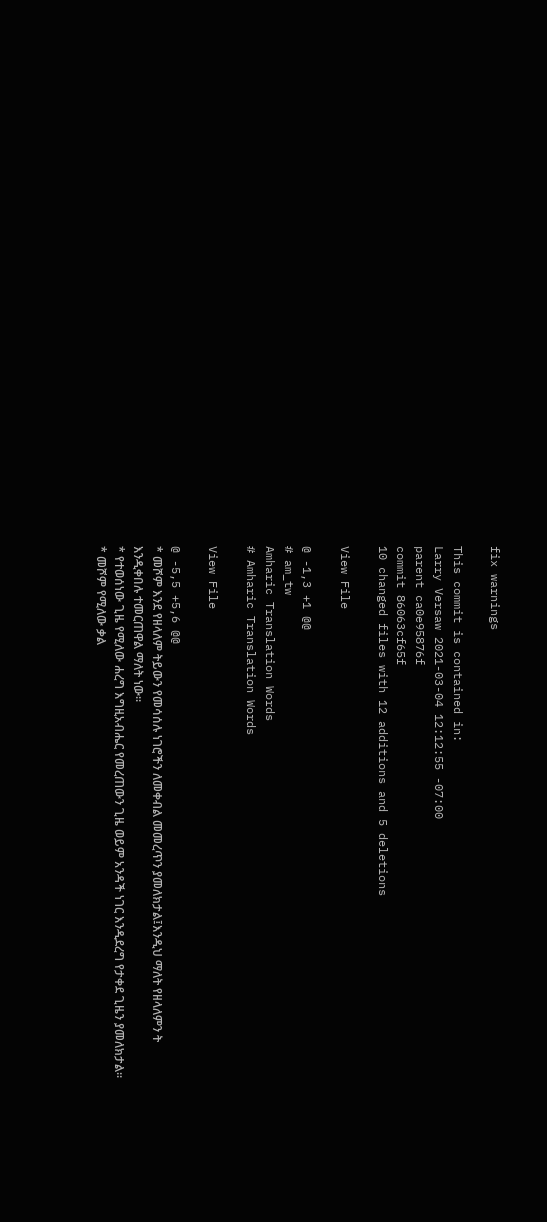fix warnings

This commit is contained in:
Larry Versaw 2021-03-04 12:12:55 -07:00
parent ca0e95876f
commit 86063cf65f
10 changed files with 12 additions and 5 deletions

View File

@ -1,3 +1 @@
# am_tw
Amharic Translation Words
# Amharic Translation Words

View File

@ -5,5 +5,6 @@
* መሾም እንደ የዘላለም ትይውን የመሳሰሉ ነገሮችን ለመቀብል መመረጥን ያመለክታል፤እንዲህ ማለት የዘላለምን ት
እንዲቀበሉ ተመርጠዋል ማለት ነው።
* የተወሰነው ጊዜ የሚለው ሐረግ እግዚአብሔር የመረጠውን ጊዜ ወይም አንዳች ነገር እንዲደረግ የታቀደ ጊዜን ያመለክታል።
* መሾም የሚለው ቃል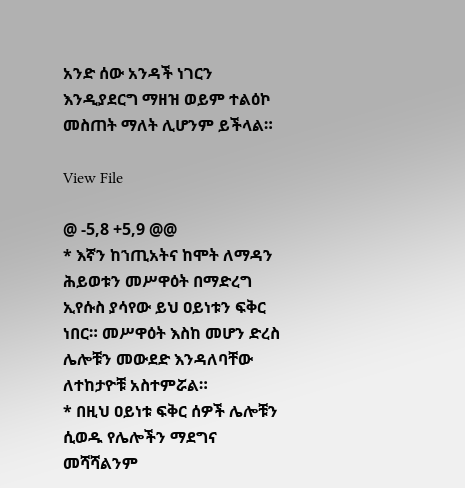አንድ ሰው አንዳች ነገርን እንዲያደርግ ማዘዝ ወይም ተልዕኮ መስጠት ማለት ሊሆንም ይችላል።

View File

@ -5,8 +5,9 @@
* እኛን ከኀጢአትና ከሞት ለማዳን ሕይወቱን መሥዋዕት በማድረግ ኢየሱስ ያሳየው ይህ ዐይነቱን ፍቅር ነበር። መሥዋዕት እስከ መሆን ድረስ ሌሎቹን መውደድ እንዳለባቸው ለተከታዮቹ አስተምሯል።
* በዚህ ዐይነቱ ፍቅር ሰዎች ሌሎቹን ሲወዱ የሌሎችን ማደግና መሻሻልንም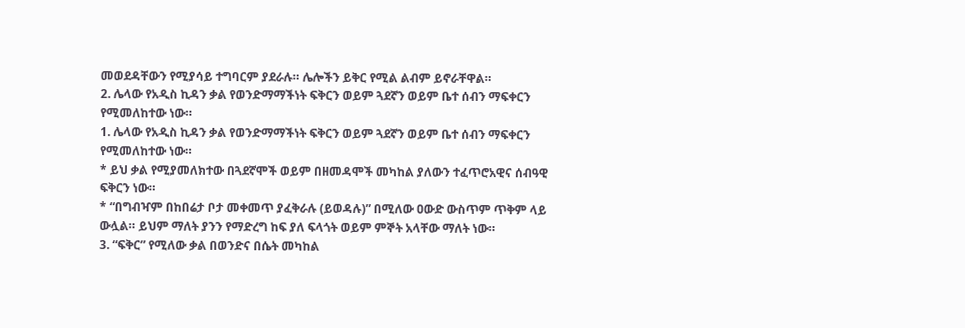መወደዳቸውን የሚያሳይ ተግባርም ያደራሉ። ሌሎችን ይቅር የሚል ልብም ይኖራቸዋል።
2. ሌላው የአዲስ ኪዳን ቃል የወንድማማችነት ፍቅርን ወይም ጓደኛን ወይም ቤተ ሰብን ማፍቀርን የሚመለከተው ነው።
1. ሌላው የአዲስ ኪዳን ቃል የወንድማማችነት ፍቅርን ወይም ጓደኛን ወይም ቤተ ሰብን ማፍቀርን የሚመለከተው ነው።
* ይህ ቃል የሚያመለክተው በጓደኛሞች ወይም በዘመዳሞች መካከል ያለውን ተፈጥሮአዊና ሰብዓዊ ፍቅርን ነው።
* “በግብዣም በከበሬታ ቦታ መቀመጥ ያፈቅራሉ (ይወዳሉ)” በሚለው ዐውድ ውስጥም ጥቅም ላይ ውሏል። ይህም ማለት ያንን የማድረግ ከፍ ያለ ፍላጎት ወይም ምኞት አላቸው ማለት ነው።
3. “ፍቅር” የሚለው ቃል በወንድና በሴት መካከል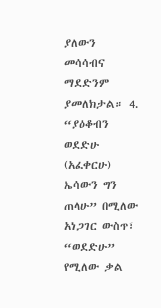ያለውን መሳሳብና ማደድንም ያመለክታል። 4. “ያዕቆብን ወደድሁ (አፈቀርሁ) ኤሳውን ግን ጠላሁ” በሚለው አነጋገር ውስጥ፣ “ወደድሁ” የሚለው ቃል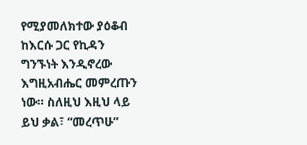የሚያመለክተው ያዕቆብ ከእርሱ ጋር የኪዳን ግንኙነት እንዲኖረው እግዚአብሔር መምረጡን ነው። ስለዚህ እዚህ ላይ ይህ ቃል፣ “መረጥሁ”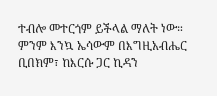ተብሎ መተርጎም ይችላል ማለት ነው። ምንም እንኳ ኤሳውም በእግዚአብሔር ቢበክም፣ ከእርሱ ጋር ኪዳን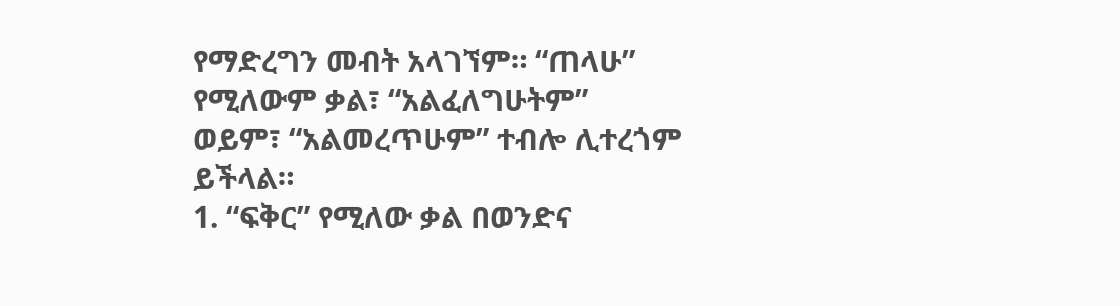የማድረግን መብት አላገኘም። “ጠላሁ” የሚለውም ቃል፣ “አልፈለግሁትም” ወይም፣ “አልመረጥሁም” ተብሎ ሊተረጎም ይችላል።
1. “ፍቅር” የሚለው ቃል በወንድና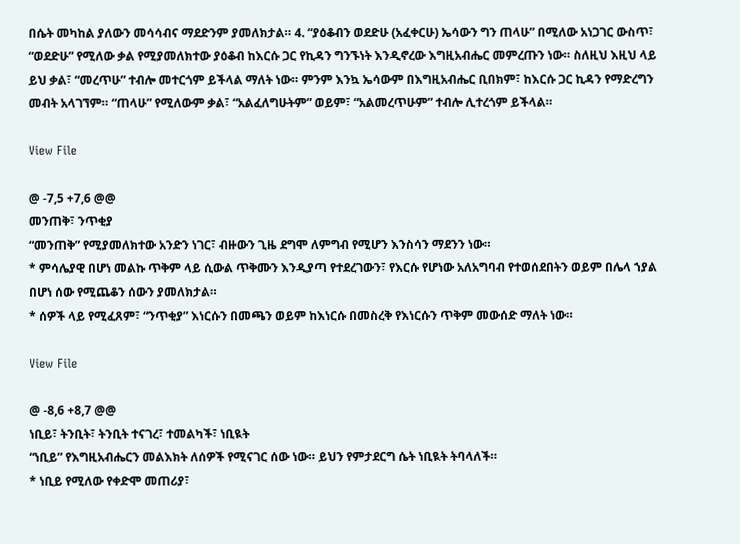በሴት መካከል ያለውን መሳሳብና ማደድንም ያመለክታል። 4. “ያዕቆብን ወደድሁ (አፈቀርሁ) ኤሳውን ግን ጠላሁ” በሚለው አነጋገር ውስጥ፣ “ወደድሁ” የሚለው ቃል የሚያመለክተው ያዕቆብ ከእርሱ ጋር የኪዳን ግንኙነት እንዲኖረው እግዚአብሔር መምረጡን ነው። ስለዚህ እዚህ ላይ ይህ ቃል፣ “መረጥሁ” ተብሎ መተርጎም ይችላል ማለት ነው። ምንም እንኳ ኤሳውም በእግዚአብሔር ቢበክም፣ ከእርሱ ጋር ኪዳን የማድረግን መብት አላገኘም። “ጠላሁ” የሚለውም ቃል፣ “አልፈለግሁትም” ወይም፣ “አልመረጥሁም” ተብሎ ሊተረጎም ይችላል።

View File

@ -7,5 +7,6 @@
መንጠቅ፣ ንጥቂያ
“መንጠቅ” የሚያመለክተው አንድን ነገር፣ ብዙውን ጊዜ ደግሞ ለምግብ የሚሆን እንስሳን ማደንን ነው።
* ምሳሌያዊ በሆነ መልኩ ጥቅም ላይ ሲውል ጥቅሙን እንዲያጣ የተደረገውን፣ የእርሱ የሆነው አለአግባብ የተወሰደበትን ወይም በሌላ ኀያል በሆነ ሰው የሚጨቆን ሰውን ያመለክታል።
* ሰዎች ላይ የሚፈጸም፣ “ንጥቂያ” እነርሱን በመጫን ወይም ከእነርሱ በመስረቅ የእነርሱን ጥቅም መውሰድ ማለት ነው።

View File

@ -8,6 +8,7 @@
ነቢይ፣ ትንቢት፣ ትንቢት ተናገረ፣ ተመልካች፣ ነቢዪት
“ነቢይ” የእግዚአብሔርን መልእክት ለሰዎች የሚናገር ሰው ነው። ይህን የምታደርግ ሴት ነቢዪት ትባላለች።
* ነቢይ የሚለው የቀድሞ መጠሪያ፣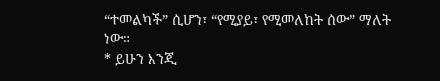“ተመልካች” ሲሆን፣ “የሚያይ፣ የሚመለከት ሰው” ማለት ነው።
* ይሁን እንጂ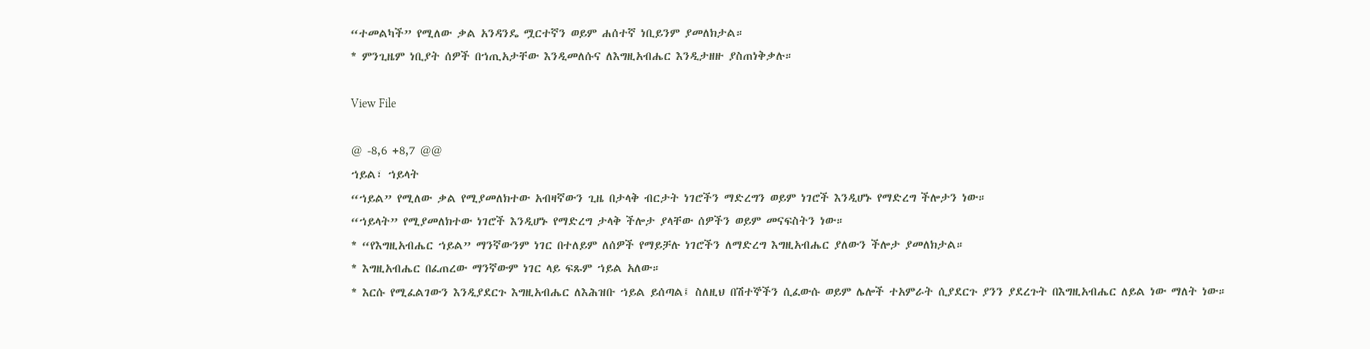“ተመልካች” የሚለው ቃል አንዳንዴ ሟርተኛን ወይም ሐሰተኛ ነቢይንም ያመለክታል።
* ምንጊዜም ነቢያት ሰዎች በኀጢአታቸው እንዲመለሱና ለእግዚአብሔር እንዲታዘዙ ያስጠነቅቃሉ።

View File

@ -8,6 +8,7 @@
ኀይል፣ ኀይላት
“ኀይል” የሚለው ቃል የሚያመለክተው አብዛኛውን ጊዜ በታላቅ ብርታት ነገሮችን ማድረግን ወይም ነገሮች እንዲሆኑ የማድረግ ችሎታን ነው።
“ኀይላት” የሚያመለክተው ነገሮች እንዲሆኑ የማድረግ ታላቅ ችሎታ ያላቸው ሰዎችን ወይም መናፍስትን ነው።
* “የእግዚአብሔር ኀይል” ማንኛውንም ነገር በተለይም ለሰዎች የማይቻሉ ነገሮችን ለማድረግ እግዚአብሔር ያለውን ችሎታ ያመለክታል።
* እግዚአብሔር በፈጠረው ማንኛውም ነገር ላይ ፍጹም ኀይል አለው።
* እርሱ የሚፈልገውን እንዲያደርጉ እግዚአብሔር ለእሕዝቡ ኀይል ይሰጣል፤ ስለዚህ በሽተኞችን ሲፈውሱ ወይም ሌሎች ተአምራት ሲያደርጉ ያንን ያደረጉት በእግዚአብሔር ለይል ነው ማለት ነው።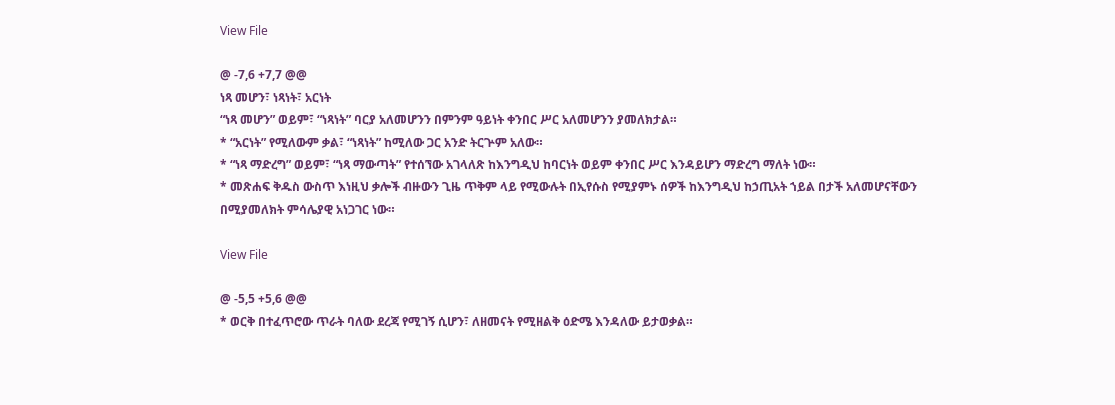View File

@ -7,6 +7,7 @@
ነጻ መሆን፣ ነጻነት፣ አርነት
“ነጻ መሆን” ወይም፣ “ነጻነት” ባርያ አለመሆንን በምንም ዓይነት ቀንበር ሥር አለመሆንን ያመለክታል።
* “አርነት” የሚለውም ቃል፣ “ነጻነት” ከሚለው ጋር አንድ ትርጕም አለው።
* “ነጻ ማድረግ” ወይም፣ “ነጻ ማውጣት” የተሰኘው አገላለጽ ከእንግዲህ ከባርነት ወይም ቀንበር ሥር እንዳይሆን ማድረግ ማለት ነው።
* መጽሐፍ ቅዱስ ውስጥ እነዚህ ቃሎች ብዙውን ጊዜ ጥቅም ላይ የሚውሉት በኢየሱስ የሚያምኑ ሰዎች ከእንግዲህ ከኃጢአት ኀይል በታች አለመሆናቸውን በሚያመለክት ምሳሌያዊ አነጋገር ነው።

View File

@ -5,5 +5,6 @@
* ወርቅ በተፈጥሮው ጥራት ባለው ደረጃ የሚገኝ ሲሆን፣ ለዘመናት የሚዘልቅ ዕድሜ እንዳለው ይታወቃል።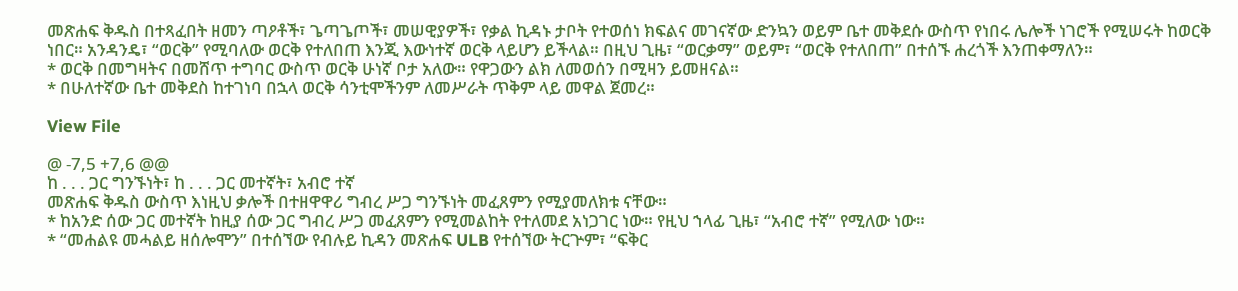መጽሐፍ ቅዱስ በተጻፈበት ዘመን ጣዖቶች፣ ጌጣጌጦች፣ መሠዊያዎች፣ የቃል ኪዳኑ ታቦት የተወሰነ ክፍልና መገናኛው ድንኳን ወይም ቤተ መቅደሱ ውስጥ የነበሩ ሌሎች ነገሮች የሚሠሩት ከወርቅ ነበር። አንዳንዴ፣ “ወርቅ” የሚባለው ወርቅ የተለበጠ እንጂ እውነተኛ ወርቅ ላይሆን ይችላል። በዚህ ጊዜ፣ “ወርቃማ” ወይም፣ “ወርቅ የተለበጠ” በተሰኙ ሐረጎች እንጠቀማለን።
* ወርቅ በመግዛትና በመሸጥ ተግባር ውስጥ ወርቅ ሁነኛ ቦታ አለው። የዋጋውን ልክ ለመወሰን በሚዛን ይመዘናል።
* በሁለተኛው ቤተ መቅደስ ከተገነባ በኋላ ወርቅ ሳንቲሞችንም ለመሥራት ጥቅም ላይ መዋል ጀመረ።

View File

@ -7,5 +7,6 @@
ከ . . . ጋር ግንኙነት፣ ከ . . . ጋር መተኛት፣ አብሮ ተኛ
መጽሐፍ ቅዱስ ውስጥ እነዚህ ቃሎች በተዘዋዋሪ ግብረ ሥጋ ግንኙነት መፈጸምን የሚያመለክቱ ናቸው።
* ከአንድ ሰው ጋር መተኛት ከዚያ ሰው ጋር ግብረ ሥጋ መፈጸምን የሚመልከት የተለመደ አነጋገር ነው። የዚህ ኀላፊ ጊዜ፣ “አብሮ ተኛ” የሚለው ነው።
* “መሐልዩ መሓልይ ዘሰሎሞን” በተሰኘው የብሉይ ኪዳን መጽሐፍ ULB የተሰኘው ትርጕም፣ “ፍቅር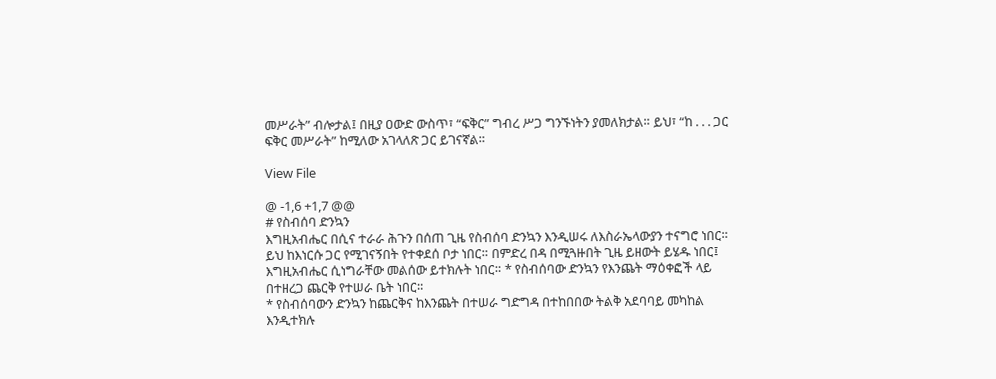መሥራት” ብሎታል፤ በዚያ ዐውድ ውስጥ፣ “ፍቅር” ግብረ ሥጋ ግንኙነትን ያመለክታል። ይህ፣ “ከ . . . ጋር ፍቅር መሥራት” ከሚለው አገላለጽ ጋር ይገናኛል።

View File

@ -1,6 +1,7 @@
# የስብሰባ ድንኳን
እግዚአብሔር በሲና ተራራ ሕጉን በሰጠ ጊዜ የስብሰባ ድንኳን እንዲሠሩ ለእስራኤላውያን ተናግሮ ነበር። ይህ ከእነርሱ ጋር የሚገናኝበት የተቀደሰ ቦታ ነበር። በምድረ በዳ በሚጓዙበት ጊዜ ይዘውት ይሄዱ ነበር፤ እግዚአብሔር ሲነግራቸው መልሰው ይተክሉት ነበር። * የስብሰባው ድንኳን የእንጨት ማዕቀፎች ላይ በተዘረጋ ጨርቅ የተሠራ ቤት ነበር።
* የስብሰባውን ድንኳን ከጨርቅና ከእንጨት በተሠራ ግድግዳ በተከበበው ትልቅ አደባባይ መካከል እንዲተክሉ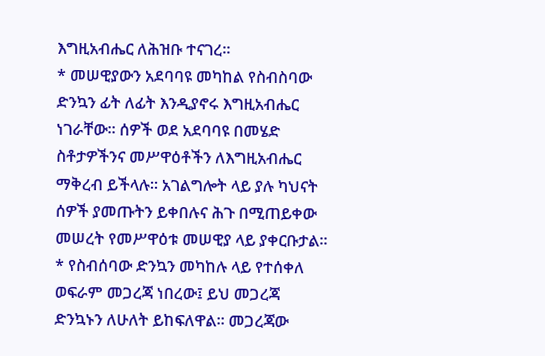እግዚአብሔር ለሕዝቡ ተናገረ።
* መሠዊያውን አደባባዩ መካከል የስብስባው ድንኳን ፊት ለፊት እንዲያኖሩ እግዚአብሔር ነገራቸው። ሰዎች ወደ አደባባዩ በመሄድ ስቶታዎችንና መሥዋዕቶችን ለእግዚአብሔር ማቅረብ ይችላሉ። አገልግሎት ላይ ያሉ ካህናት ሰዎች ያመጡትን ይቀበሉና ሕጉ በሚጠይቀው መሠረት የመሥዋዕቱ መሠዊያ ላይ ያቀርቡታል።
* የስብሰባው ድንኳን መካከሉ ላይ የተሰቀለ ወፍራም መጋረጃ ነበረው፤ ይህ መጋረጃ ድንኳኑን ለሁለት ይከፍለዋል። መጋረጃው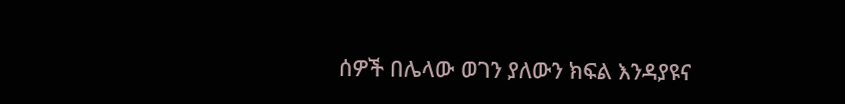ሰዎች በሌላው ወገን ያለውን ክፍል እንዳያዩና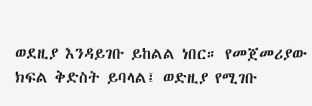ወደዚያ እንዳይገቡ ይከልል ነበር። የመጀመሪያው ክፍል ቅድስት ይባላል፤ ወድዚያ የሚገቡ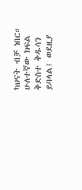ካህናት ብቻ ነበር። ሁለተኛው ክፍል ቅድስተ ቅዱሳን ይባላል፤ ወደዚያ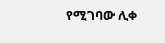የሚገባው ሊቀ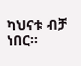ካህናቱ ብቻ ነበር።